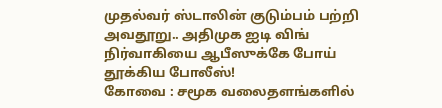முதல்வர் ஸ்டாலின் குடும்பம் பற்றி அவதூறு.. அதிமுக ஐடி விங் நிர்வாகியை ஆபீஸுக்கே போய் தூக்கிய போலீஸ்!
கோவை : சமூக வலைதளங்களில்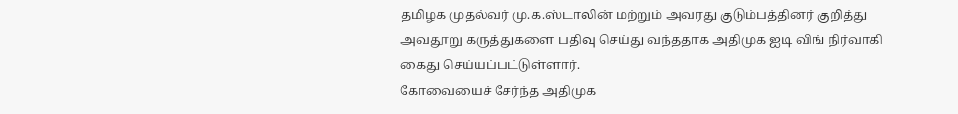தமிழக முதல்வர் மு.க.ஸ்டாலின் மற்றும் அவரது குடும்பத்தினர் குறித்து அவதூறு கருத்துகளை பதிவு செய்து வந்ததாக அதிமுக ஐடி விங் நிர்வாகி கைது செய்யப்பட்டுள்ளார்.
கோவையைச் சேர்ந்த அதிமுக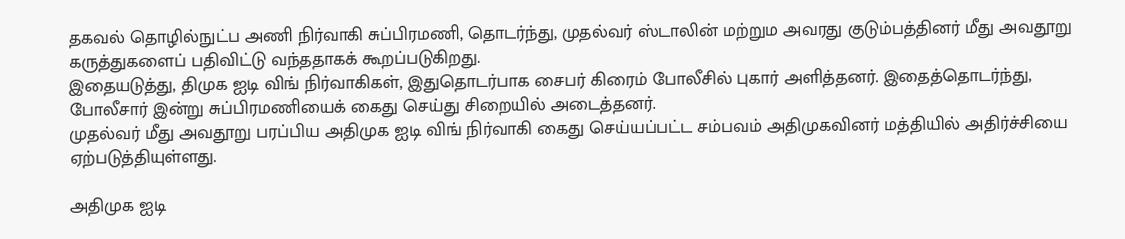தகவல் தொழில்நுட்ப அணி நிர்வாகி சுப்பிரமணி, தொடர்ந்து, முதல்வர் ஸ்டாலின் மற்றும அவரது குடும்பத்தினர் மீது அவதூறு கருத்துகளைப் பதிவிட்டு வந்ததாகக் கூறப்படுகிறது.
இதையடுத்து, திமுக ஐடி விங் நிர்வாகிகள், இதுதொடர்பாக சைபர் கிரைம் போலீசில் புகார் அளித்தனர். இதைத்தொடர்ந்து, போலீசார் இன்று சுப்பிரமணியைக் கைது செய்து சிறையில் அடைத்தனர்.
முதல்வர் மீது அவதூறு பரப்பிய அதிமுக ஐடி விங் நிர்வாகி கைது செய்யப்பட்ட சம்பவம் அதிமுகவினர் மத்தியில் அதிர்ச்சியை ஏற்படுத்தியுள்ளது.

அதிமுக ஐடி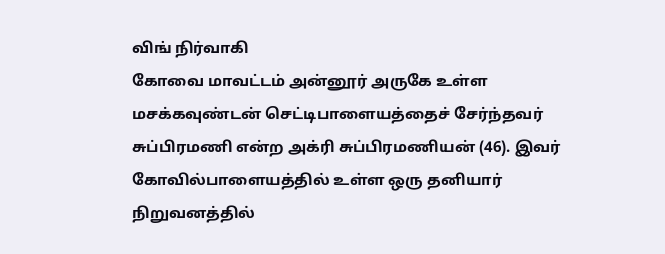விங் நிர்வாகி
கோவை மாவட்டம் அன்னூர் அருகே உள்ள மசக்கவுண்டன் செட்டிபாளையத்தைச் சேர்ந்தவர் சுப்பிரமணி என்ற அக்ரி சுப்பிரமணியன் (46). இவர் கோவில்பாளையத்தில் உள்ள ஒரு தனியார் நிறுவனத்தில்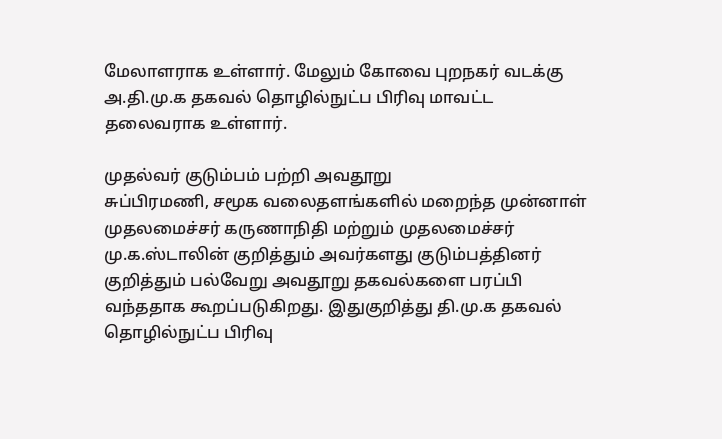மேலாளராக உள்ளார். மேலும் கோவை புறநகர் வடக்கு அ.தி.மு.க தகவல் தொழில்நுட்ப பிரிவு மாவட்ட தலைவராக உள்ளார்.

முதல்வர் குடும்பம் பற்றி அவதூறு
சுப்பிரமணி, சமூக வலைதளங்களில் மறைந்த முன்னாள் முதலமைச்சர் கருணாநிதி மற்றும் முதலமைச்சர் மு.க.ஸ்டாலின் குறித்தும் அவர்களது குடும்பத்தினர் குறித்தும் பல்வேறு அவதூறு தகவல்களை பரப்பி வந்ததாக கூறப்படுகிறது. இதுகுறித்து தி.மு.க தகவல் தொழில்நுட்ப பிரிவு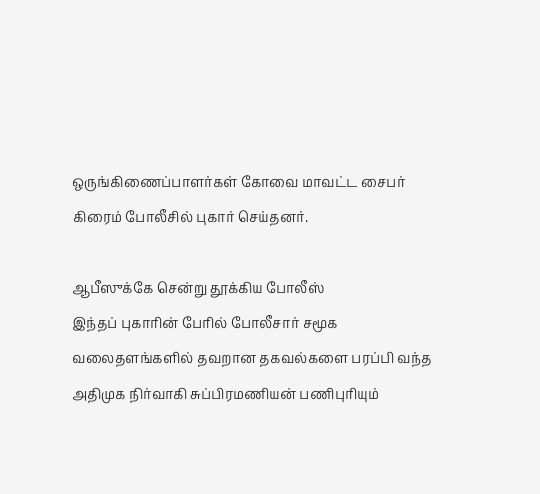ஒருங்கிணைப்பாளர்கள் கோவை மாவட்ட சைபர் கிரைம் போலீசில் புகார் செய்தனர்.

ஆபீஸுக்கே சென்று தூக்கிய போலீஸ்
இந்தப் புகாரின் பேரில் போலீசார் சமூக வலைதளங்களில் தவறான தகவல்களை பரப்பி வந்த அதிமுக நிர்வாகி சுப்பிரமணியன் பணிபுரியும்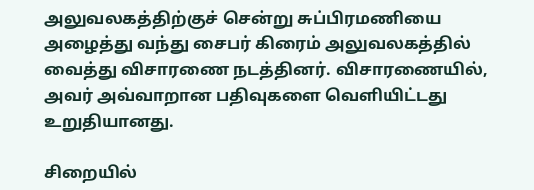அலுவலகத்திற்குச் சென்று சுப்பிரமணியை அழைத்து வந்து சைபர் கிரைம் அலுவலகத்தில் வைத்து விசாரணை நடத்தினர். விசாரணையில், அவர் அவ்வாறான பதிவுகளை வெளியிட்டது உறுதியானது.

சிறையில்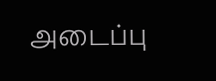அடைப்பு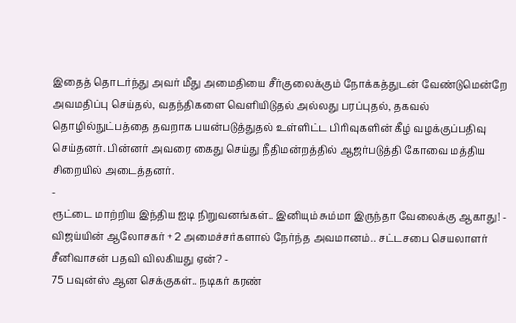இதைத் தொடர்ந்து அவர் மீது அமைதியை சீர்குலைக்கும் நோக்கத்துடன் வேண்டுமென்றே அவமதிப்பு செய்தல், வதந்திகளை வெளியிடுதல் அல்லது பரப்புதல், தகவல் தொழில்நுட்பத்தை தவறாக பயன்படுத்துதல் உள்ளிட்ட பிரிவுகளின் கீழ் வழக்குப்பதிவு செய்தனர். பின்னர் அவரை கைது செய்து நீதிமன்றத்தில் ஆஜர்படுத்தி கோவை மத்திய சிறையில் அடைத்தனர்.
-
ரூட்டை மாற்றிய இந்திய ஐடி நிறுவனங்கள்.. இனியும் சும்மா இருந்தா வேலைக்கு ஆகாது! -
விஜய்யின் ஆலோசகர் + 2 அமைச்சர்களால் நேர்ந்த அவமானம்.. சட்டசபை செயலாளர் சீனிவாசன் பதவி விலகியது ஏன்? -
75 பவுன்ஸ் ஆன செக்குகள்.. நடிகர் கரண்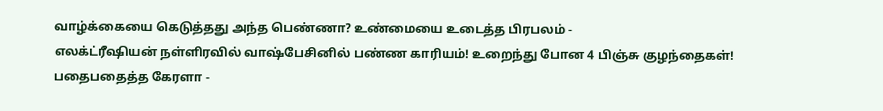வாழ்க்கையை கெடுத்தது அந்த பெண்ணா? உண்மையை உடைத்த பிரபலம் -
எலக்ட்ரீஷியன் நள்ளிரவில் வாஷ்பேசினில் பண்ண காரியம்! உறைந்து போன 4 பிஞ்சு குழந்தைகள்! பதைபதைத்த கேரளா -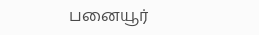பனையூர்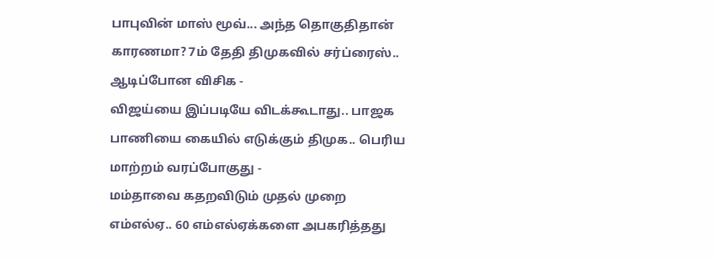பாபுவின் மாஸ் மூவ்... அந்த தொகுதிதான் காரணமா? 7ம் தேதி திமுகவில் சர்ப்ரைஸ்.. ஆடிப்போன விசிக -
விஜய்யை இப்படியே விடக்கூடாது.. பாஜக பாணியை கையில் எடுக்கும் திமுக.. பெரிய மாற்றம் வரப்போகுது -
மம்தாவை கதறவிடும் முதல் முறை எம்எல்ஏ.. 60 எம்எல்ஏக்களை அபகரித்தது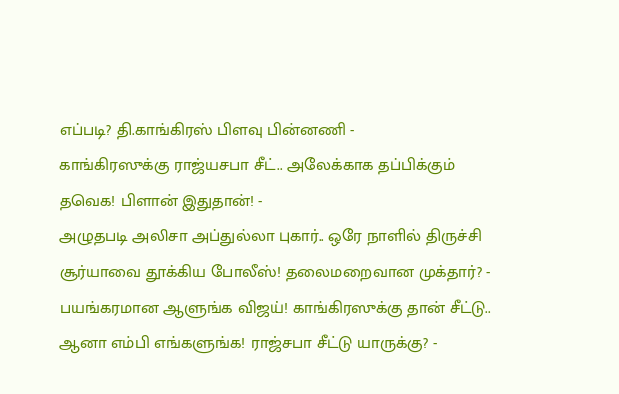எப்படி? தி.காங்கிரஸ் பிளவு பின்னணி -
காங்கிரஸுக்கு ராஜ்யசபா சீட்.. அலேக்காக தப்பிக்கும் தவெக! பிளான் இதுதான்! -
அழுதபடி அலிசா அப்துல்லா புகார்.. ஒரே நாளில் திருச்சி சூர்யாவை தூக்கிய போலீஸ்! தலைமறைவான முக்தார்? -
பயங்கரமான ஆளுங்க விஜய்! காங்கிரஸுக்கு தான் சீட்டு.. ஆனா எம்பி எங்களுங்க! ராஜ்சபா சீட்டு யாருக்கு? -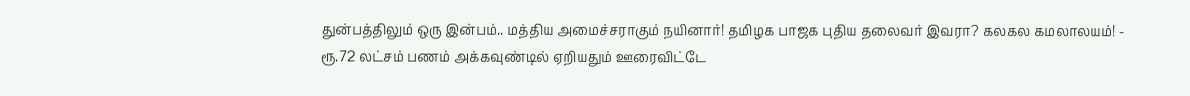துன்பத்திலும் ஒரு இன்பம்.. மத்திய அமைச்சராகும் நயினார்! தமிழக பாஜக புதிய தலைவர் இவரா? கலகல கமலாலயம்! -
ரூ.72 லட்சம் பணம் அக்கவுண்டில் ஏறியதும் ஊரைவிட்டே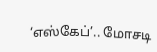‘எஸ்கேப்’.. மோசடி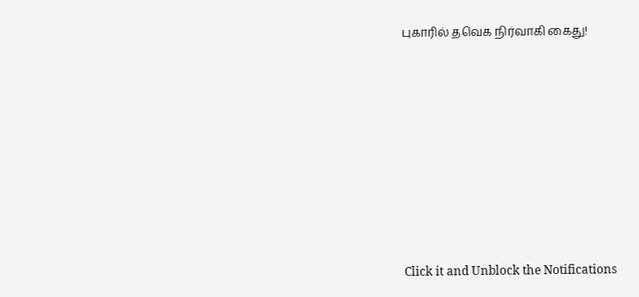புகாரில் தவெக நிர்வாகி கைது!












Click it and Unblock the Notifications